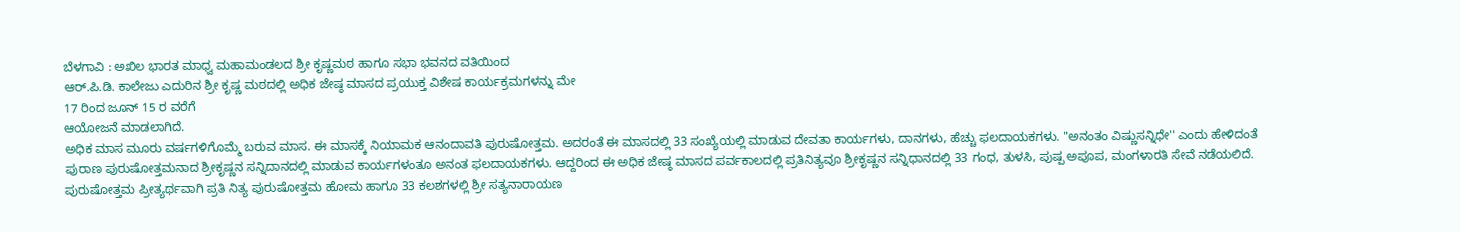ಬೆಳಗಾವಿ : ಅಖಿಲ ಭಾರತ ಮಾಧ್ವ ಮಹಾಮಂಡಲದ ಶ್ರೀ ಕೃಷ್ಣಮಠ ಹಾಗೂ ಸಭಾ ಭವನದ ವತಿಯಿಂದ
ಆರ್.ಪಿ.ಡಿ. ಕಾಲೇಜು ಎದುರಿನ ಶ್ರೀ ಕೃಷ್ಣ ಮಠದಲ್ಲಿ ಅಧಿಕ ಜೇಷ್ಠ ಮಾಸದ ಪ್ರಯುಕ್ತ ವಿಶೇಷ ಕಾರ್ಯಕ್ರಮಗಳನ್ನು ಮೇ
17 ರಿಂದ ಜೂನ್ 15 ರ ವರೆಗೆ
ಆಯೋಜನೆ ಮಾಡಲಾಗಿದೆ.
ಅಧಿಕ ಮಾಸ ಮೂರು ವರ್ಷಗಳಿಗೊಮ್ಮೆ ಬರುವ ಮಾಸ. ಈ ಮಾಸಕ್ಕೆ ನಿಯಾಮಕ ಆನಂದಾವತಿ ಪುರುಷೋತ್ತಮ. ಅದರಂತೆ ಈ ಮಾಸದಲ್ಲಿ 33 ಸಂಖ್ಯೆಯಲ್ಲಿ ಮಾಡುವ ದೇವತಾ ಕಾರ್ಯಗಳು, ದಾನಗಳು, ಹೆಚ್ಚು ಫಲದಾಯಕಗಳು. "ಅನಂತಂ ವಿಷ್ಣುಸನ್ನಿಧೇ'' ಎಂದು ಹೇಳಿದಂತೆ ಪುರಾಣ ಪುರುಷೋತ್ತಮನಾದ ಶ್ರೀಕೃಷ್ಣನ ಸನ್ನಿದಾನದಲ್ಲಿ ಮಾಡುವ ಕಾರ್ಯಗಳಂತೂ ಅನಂತ ಫಲದಾಯಕಗಳು. ಆದ್ದರಿಂದ ಈ ಅಧಿಕ ಜೇಷ್ಠ ಮಾಸದ ಪರ್ವಕಾಲದಲ್ಲಿ ಪ್ರತಿನಿತ್ಯವೂ ಶ್ರೀಕೃಷ್ಣನ ಸನ್ನಿಧಾನದಲ್ಲಿ 33 ಗಂಧ, ತುಳಸಿ, ಪುಷ್ಪ ಅಪೂಪ, ಮಂಗಳಾರತಿ ಸೇವೆ ನಡೆಯಲಿದೆ. ಪುರುಷೋತ್ತಮ ಪ್ರೀತ್ಯರ್ಥವಾಗಿ ಪ್ರತಿ ನಿತ್ಯ ಪುರುಷೋತ್ತಮ ಹೋಮ ಹಾಗೂ 33 ಕಲಶಗಳಲ್ಲಿ ಶ್ರೀ ಸತ್ಯನಾರಾಯಣ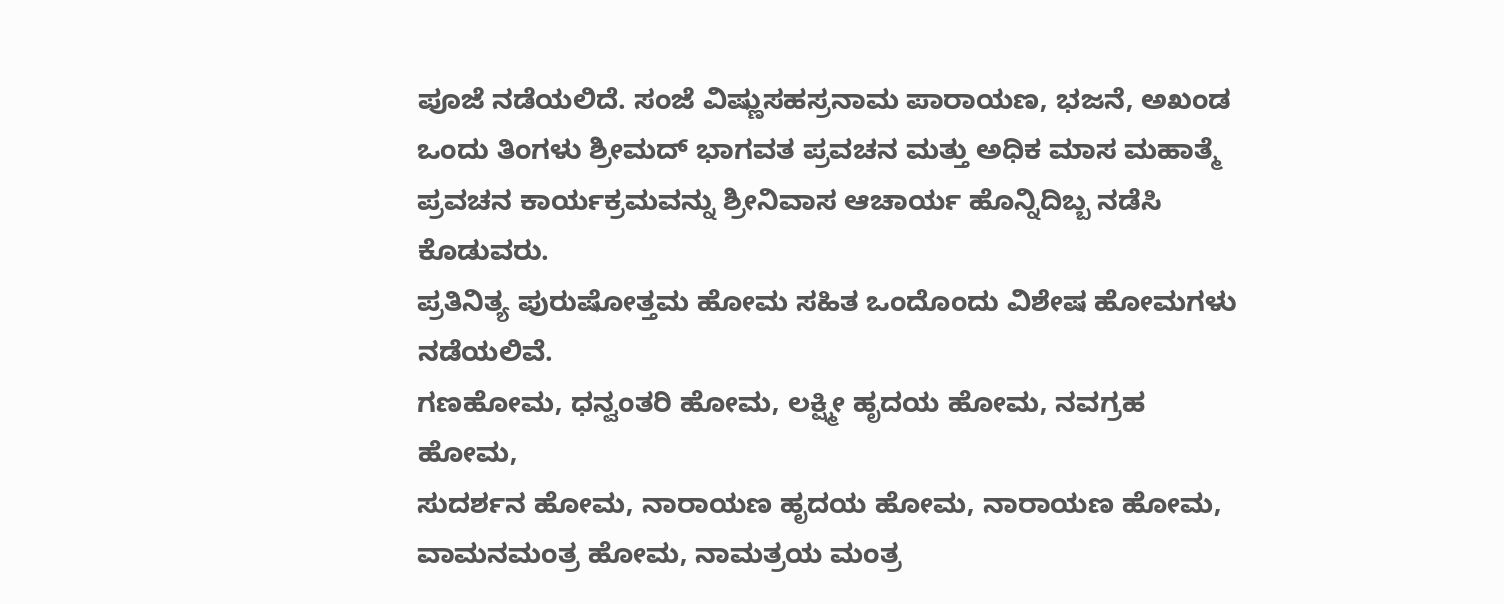ಪೂಜೆ ನಡೆಯಲಿದೆ. ಸಂಜೆ ವಿಷ್ಣುಸಹಸ್ರನಾಮ ಪಾರಾಯಣ, ಭಜನೆ, ಅಖಂಡ ಒಂದು ತಿಂಗಳು ಶ್ರೀಮದ್ ಭಾಗವತ ಪ್ರವಚನ ಮತ್ತು ಅಧಿಕ ಮಾಸ ಮಹಾತ್ಮೆ ಪ್ರವಚನ ಕಾರ್ಯಕ್ರಮವನ್ನು ಶ್ರೀನಿವಾಸ ಆಚಾರ್ಯ ಹೊನ್ನಿದಿಬ್ಬ ನಡೆಸಿ ಕೊಡುವರು.
ಪ್ರತಿನಿತ್ಯ ಪುರುಷೋತ್ತಮ ಹೋಮ ಸಹಿತ ಒಂದೊಂದು ವಿಶೇಷ ಹೋಮಗಳು ನಡೆಯಲಿವೆ.
ಗಣಹೋಮ, ಧನ್ವಂತರಿ ಹೋಮ, ಲಕ್ಷ್ಮೀ ಹೃದಯ ಹೋಮ, ನವಗ್ರಹ ಹೋಮ,
ಸುದರ್ಶನ ಹೋಮ, ನಾರಾಯಣ ಹೃದಯ ಹೋಮ, ನಾರಾಯಣ ಹೋಮ, ವಾಮನಮಂತ್ರ ಹೋಮ, ನಾಮತ್ರಯ ಮಂತ್ರ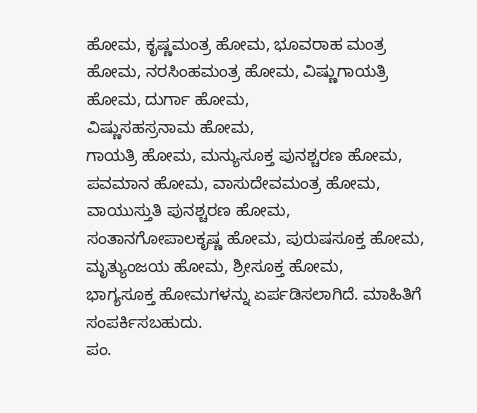ಹೋಮ, ಕೃಷ್ಣಮಂತ್ರ ಹೋಮ, ಭೂವರಾಹ ಮಂತ್ರ ಹೋಮ, ನರಸಿಂಹಮಂತ್ರ ಹೋಮ, ವಿಷ್ಣುಗಾಯತ್ರಿ ಹೋಮ, ದುರ್ಗಾ ಹೋಮ,
ವಿಷ್ಣುಸಹಸ್ರನಾಮ ಹೋಮ,
ಗಾಯತ್ರಿ ಹೋಮ, ಮನ್ಯುಸೂಕ್ತ ಪುನಶ್ಚರಣ ಹೋಮ, ಪವಮಾನ ಹೋಮ, ವಾಸುದೇವಮಂತ್ರ ಹೋಮ, ವಾಯುಸ್ತುತಿ ಪುನಶ್ಚರಣ ಹೋಮ,
ಸಂತಾನಗೋಪಾಲಕೃಷ್ಣ ಹೋಮ, ಪುರುಷಸೂಕ್ತ ಹೋಮ, ಮೃತ್ಯುಂಜಯ ಹೋಮ, ಶ್ರೀಸೂಕ್ತ ಹೋಮ,
ಭಾಗ್ಯಸೂಕ್ತ ಹೋಮಗಳನ್ನು ಏರ್ಪಡಿಸಲಾಗಿದೆ. ಮಾಹಿತಿಗೆ ಸಂಪರ್ಕಿಸಬಹುದು.
ಪಂ.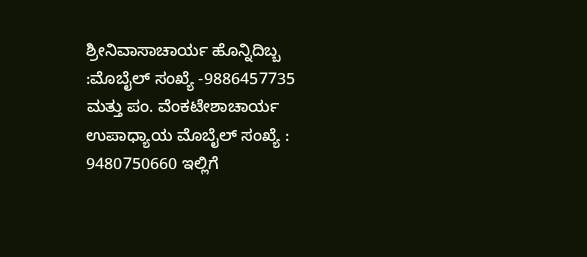ಶ್ರೀನಿವಾಸಾಚಾರ್ಯ ಹೊನ್ನಿದಿಬ್ಬ :ಮೊಬೈಲ್ ಸಂಖ್ಯೆ -9886457735
ಮತ್ತು ಪಂ. ವೆಂಕಟೇಶಾಚಾರ್ಯ ಉಪಾಧ್ಯಾಯ ಮೊಬೈಲ್ ಸಂಖ್ಯೆ : 9480750660 ಇಲ್ಲಿಗೆ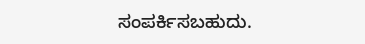ಸಂಪರ್ಕಿಸಬಹುದು.